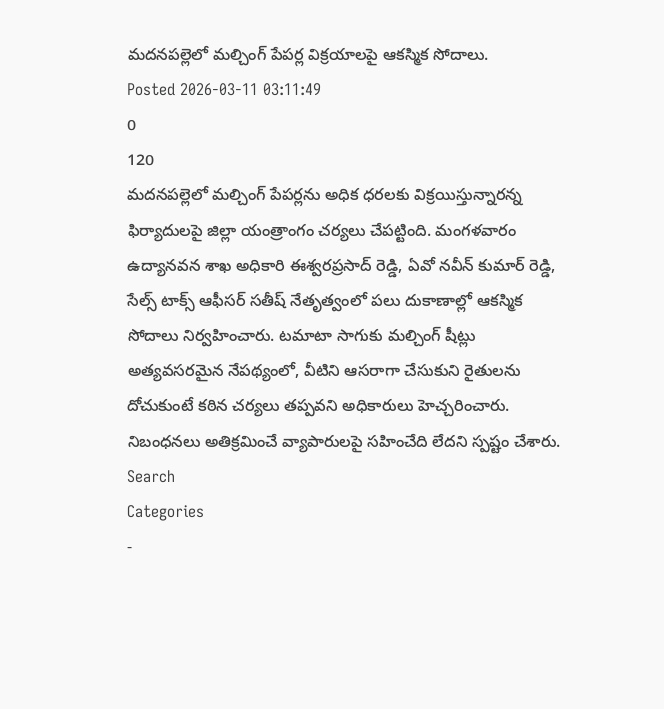మదనపల్లెలో మల్చింగ్ పేపర్ల విక్రయాలపై ఆకస్మిక సోదాలు.
Posted 2026-03-11 03:11:49
0
120
మదనపల్లెలో మల్చింగ్ పేపర్లను అధిక ధరలకు విక్రయిస్తున్నారన్న ఫిర్యాదులపై జిల్లా యంత్రాంగం చర్యలు చేపట్టింది. మంగళవారం ఉద్యానవన శాఖ అధికారి ఈశ్వరప్రసాద్ రెడ్డి, ఏవో నవీన్ కుమార్ రెడ్డి, సేల్స్ టాక్స్ ఆఫీసర్ సతీష్ నేతృత్వంలో పలు దుకాణాల్లో ఆకస్మిక సోదాలు నిర్వహించారు. టమాటా సాగుకు మల్చింగ్ షీట్లు అత్యవసరమైన నేపథ్యంలో, వీటిని ఆసరాగా చేసుకుని రైతులను దోచుకుంటే కఠిన చర్యలు తప్పవని అధికారులు హెచ్చరించారు. నిబంధనలు అతిక్రమించే వ్యాపారులపై సహించేది లేదని స్పష్టం చేశారు.
Search
Categories
-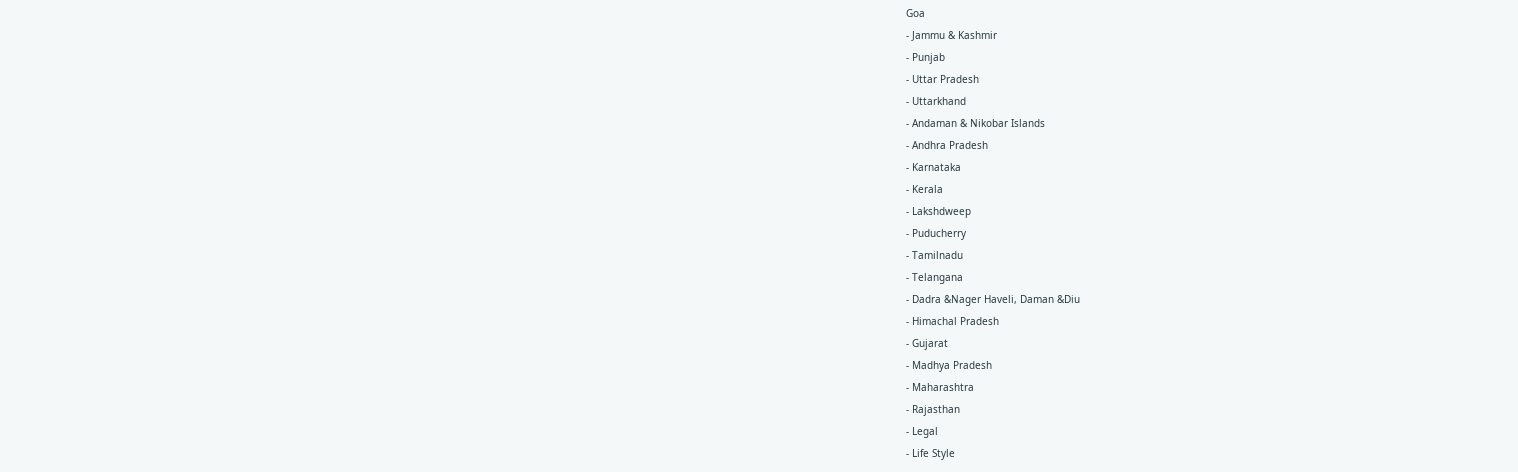Goa
- Jammu & Kashmir
- Punjab
- Uttar Pradesh
- Uttarkhand
- Andaman & Nikobar Islands
- Andhra Pradesh
- Karnataka
- Kerala
- Lakshdweep
- Puducherry
- Tamilnadu
- Telangana
- Dadra &Nager Haveli, Daman &Diu
- Himachal Pradesh
- Gujarat
- Madhya Pradesh
- Maharashtra
- Rajasthan
- Legal
- Life Style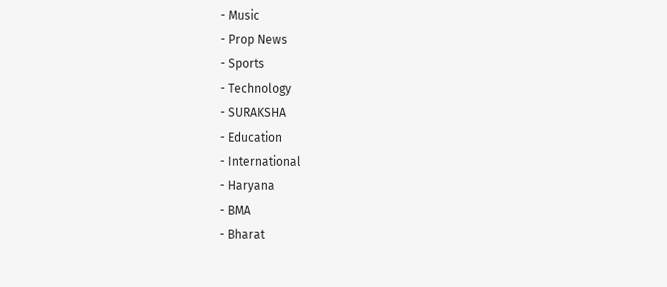- Music
- Prop News
- Sports
- Technology
- SURAKSHA
- Education
- International
- Haryana
- BMA
- Bharat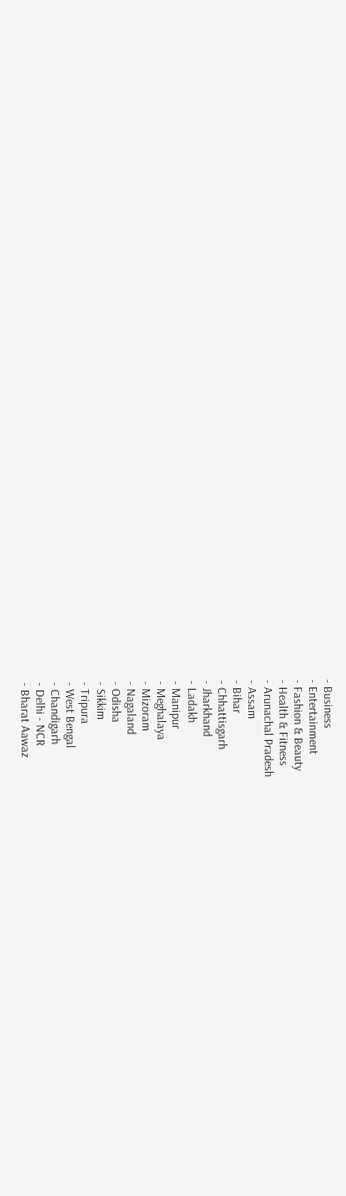- Business
- Entertainment
- Fashion & Beauty
- Health & Fitness
- Arunachal Pradesh
- Assam
- Bihar
- Chhattisgarh
- Jharkhand
- Ladakh
- Manipur
- Meghalaya
- Mizoram
- Nagaland
- Odisha
- Sikkim
- Tripura
- West Bengal
- Chandigarh
- Delhi - NCR
- Bharat Aawaz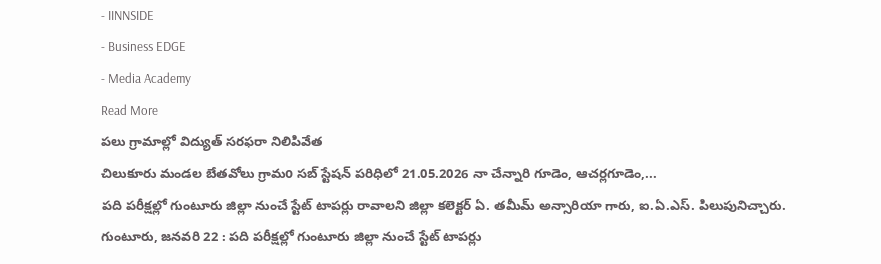- IINNSIDE
- Business EDGE
- Media Academy
Read More
పలు గ్రామాల్లో విద్యుత్ సరఫరా నిలిపివేత
చిలుకూరు మండల బేతవోలు గ్రామo సబ్ స్టేషన్ పరిధిలో 21.05.2026 నా చేన్నారి గూడెం, ఆచర్లగూడెం,...
పది పరీక్షల్లో గుంటూరు జిల్లా నుంచే స్టేట్ టాపర్లు రావాలని జిల్లా కలెక్టర్ ఏ. తమీమ్ అన్సారియా గారు, ఐ.ఏ.ఎస్. పిలుపునిచ్చారు.
గుంటూరు, జనవరి 22 : పది పరీక్షల్లో గుంటూరు జిల్లా నుంచే స్టేట్ టాపర్లు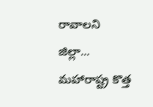రావాలని జిల్లా...
మహారాష్ట్ర కొత్త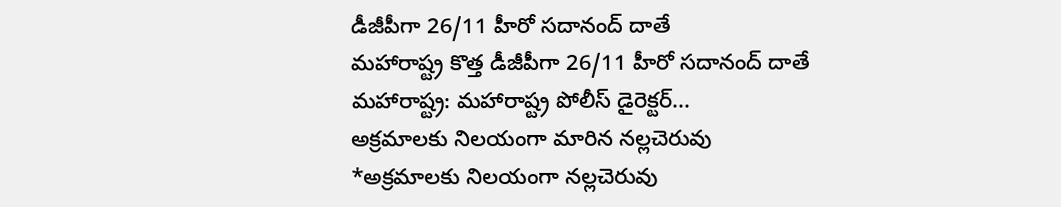డీజీపీగా 26/11 హీరో సదానంద్ దాతే
మహారాష్ట్ర కొత్త డీజీపీగా 26/11 హీరో సదానంద్ దాతే
మహారాష్ట్ర: మహారాష్ట్ర పోలీస్ డైరెక్టర్...
అక్రమాలకు నిలయంగా మారిన నల్లచెరువు
*అక్రమాలకు నిలయంగా నల్లచెరువు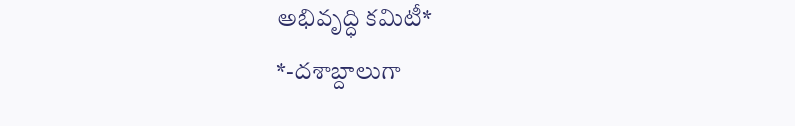అభివృద్ధి కమిటీ*
*-దశాబ్దాలుగా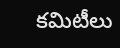కమిటీలు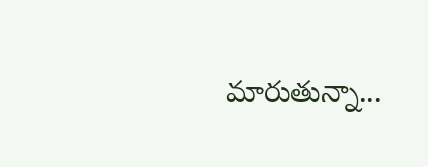మారుతున్నా...